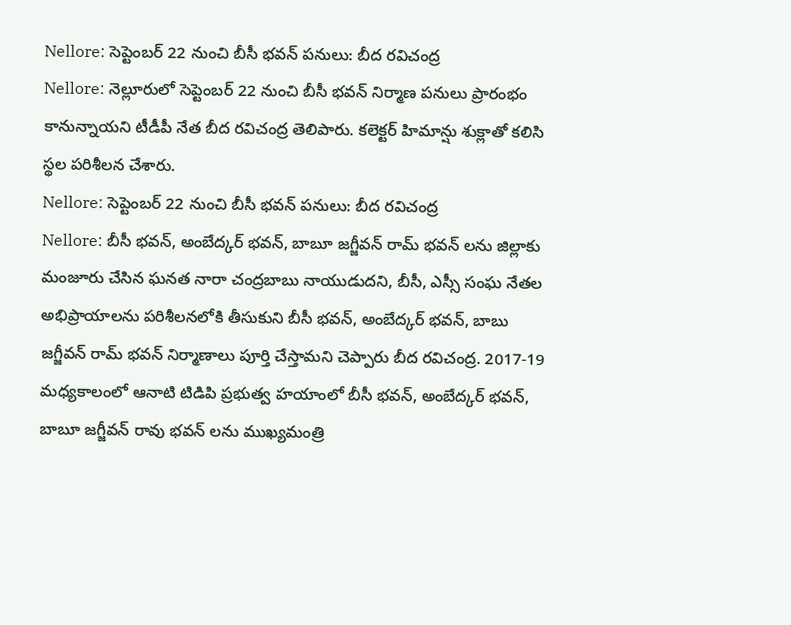Nellore: సెప్టెంబర్ 22 నుంచి బీసీ భవన్ పనులు: బీద రవిచంద్ర
Nellore: నెల్లూరులో సెప్టెంబర్ 22 నుంచి బీసీ భవన్ నిర్మాణ పనులు ప్రారంభం కానున్నాయని టీడీపీ నేత బీద రవిచంద్ర తెలిపారు. కలెక్టర్ హిమాన్షు శుక్లాతో కలిసి స్థల పరిశీలన చేశారు.
Nellore: సెప్టెంబర్ 22 నుంచి బీసీ భవన్ పనులు: బీద రవిచంద్ర
Nellore: బీసీ భవన్, అంబేద్కర్ భవన్, బాబూ జగ్జీవన్ రామ్ భవన్ లను జిల్లాకు మంజూరు చేసిన ఘనత నారా చంద్రబాబు నాయుడుదని, బీసీ, ఎస్సీ సంఘ నేతల అభిప్రాయాలను పరిశీలనలోకి తీసుకుని బీసీ భవన్, అంబేద్కర్ భవన్, బాబు జగ్జీవన్ రామ్ భవన్ నిర్మాణాలు పూర్తి చేస్తామని చెప్పారు బీద రవిచంద్ర. 2017-19 మధ్యకాలంలో ఆనాటి టిడిపి ప్రభుత్వ హయాంలో బీసీ భవన్, అంబేద్కర్ భవన్, బాబూ జగ్జీవన్ రావు భవన్ లను ముఖ్యమంత్రి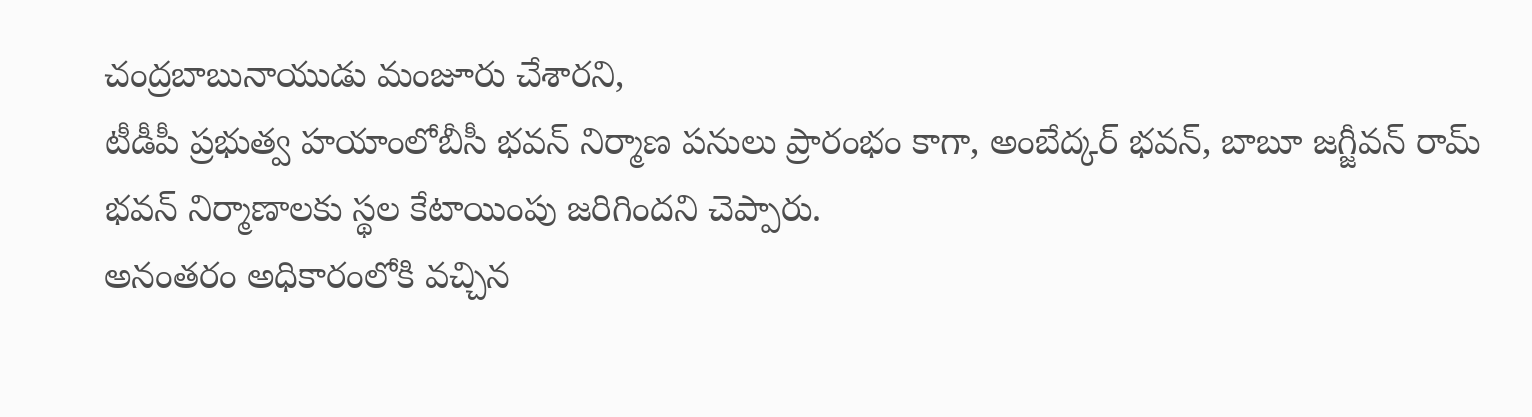చంద్రబాబునాయుడు మంజూరు చేశారని,
టీడీపీ ప్రభుత్వ హయాంలోబీసీ భవన్ నిర్మాణ పనులు ప్రారంభం కాగా, అంబేద్కర్ భవన్, బాబూ జగ్జీవన్ రామ్ భవన్ నిర్మాణాలకు స్థల కేటాయింపు జరిగిందని చెప్పారు.
అనంతరం అధికారంలోకి వచ్చిన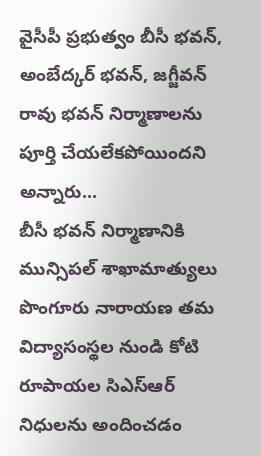వైసీపీ ప్రభుత్వం బీసీ భవన్, అంబేద్కర్ భవన్, జగ్జీవన్ రావు భవన్ నిర్మాణాలను పూర్తి చేయలేకపోయిందని అన్నారు...
బీసీ భవన్ నిర్మాణానికి మున్సిపల్ శాఖామాత్యులు పొంగూరు నారాయణ తమ విద్యాసంస్థల నుండి కోటి రూపాయల సిఎస్ఆర్ నిధులను అందించడం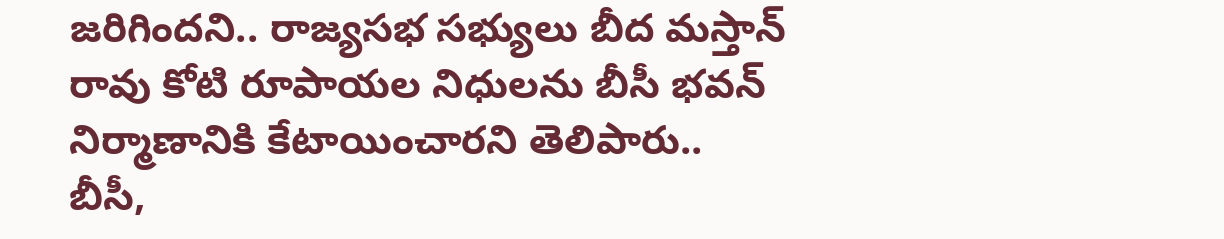జరిగిందని.. రాజ్యసభ సభ్యులు బీద మస్తాన్ రావు కోటి రూపాయల నిధులను బీసీ భవన్ నిర్మాణానికి కేటాయించారని తెలిపారు..
బీసీ,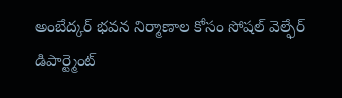అంబేద్కర్ భవన నిర్మాణాల కోసం సోషల్ వెల్ఫేర్ డిపార్ట్మెంట్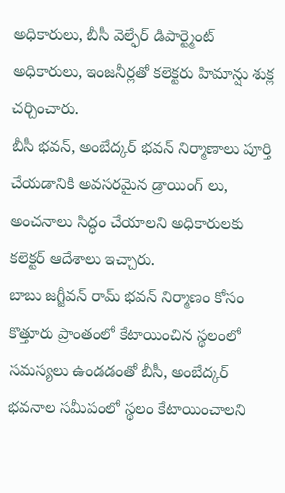అధికారులు, బీసీ వెల్ఫేర్ డిపార్ట్మెంట్ అధికారులు, ఇంజనీర్లతో కలెక్టరు హిమాన్షు శుక్ల చర్చించారు.
బీసీ భవన్, అంబేద్కర్ భవన్ నిర్మాణాలు పూర్తి చేయడానికి అవసరమైన డ్రాయింగ్ లు, అంచనాలు సిద్ధం చేయాలని అధికారులకు కలెక్టర్ ఆదేశాలు ఇచ్చారు.
బాబు జగ్జీవన్ రామ్ భవన్ నిర్మాణం కోసం కొత్తూరు ప్రాంతంలో కేటాయించిన స్థలంలో సమస్యలు ఉండడంతో బీసీ, అంబేద్కర్ భవనాల సమీపంలో స్థలం కేటాయించాలని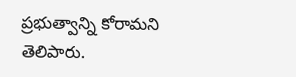ప్రభుత్వాన్ని కోరామని తెలిపారు.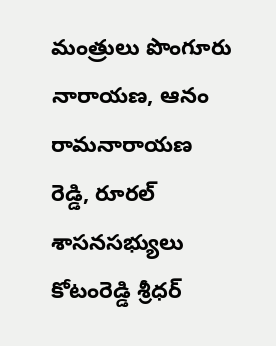మంత్రులు పొంగూరు నారాయణ, ఆనం రామనారాయణ రెడ్డి, రూరల్ శాసనసభ్యులు కోటంరెడ్డి శ్రీధర్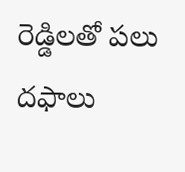రెడ్డిలతో పలు దఫాలు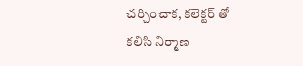చర్చించాక, కలెక్టర్ తో కలిసి నిర్మాణ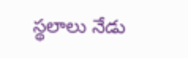స్థలాలు నేడు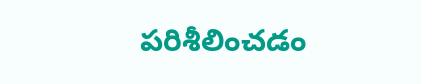పరిశీలించడం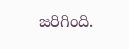జరిగింది.